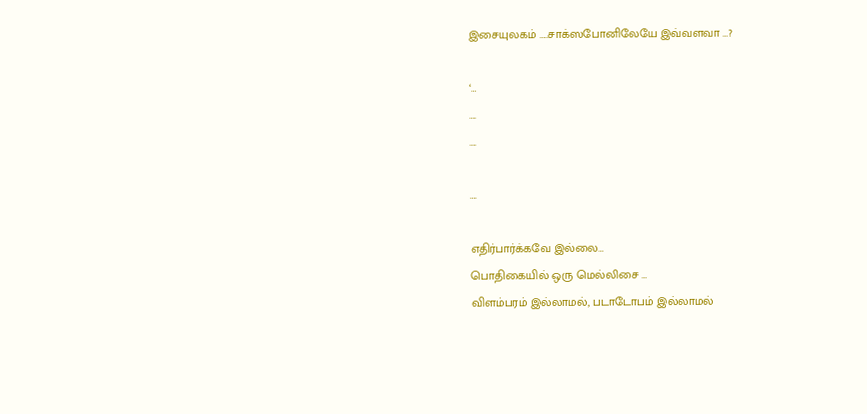இசையுலகம் …..சாக்ஸபோனிலேயே இவ்வளவா …?

‘…
….
….

….

எதிர்பார்க்கவே இல்லை…
பொதிகையில் ஒரு மெல்லிசை …
விளம்பரம் இல்லாமல், படாடோபம் இல்லாமல்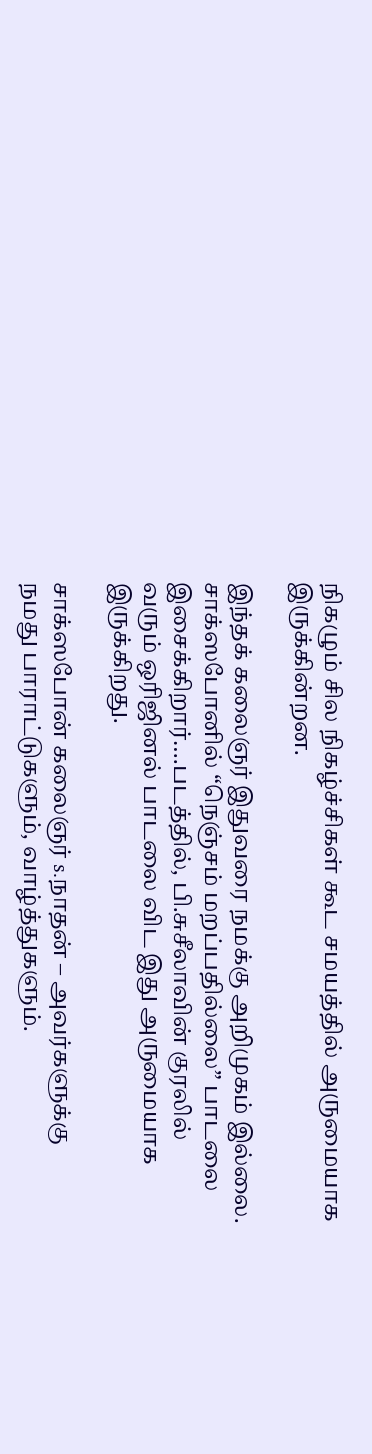நிகழும் சில நிகழ்ச்சிகள் கூட சமயத்தில் அருமையாக
இருக்கின்றன.

இந்தக் கலைஞர் இதுவரை நமக்கு அறிமுகம் இல்லை.
சாக்ஸபோனில் “நெஞ்சம் மறப்பதில்லை” பாடலை
இசைக்கிறார்….படத்தில், பி.சுசீலாவின் குரலில்
வரும் ஒரிஜினல் பாடலை விட இது அருமையாக
இருக்கிறது.

சாக்ஸபோன் கலைஞர் s.நாதன் – அவர்களுக்கு
நமது பாராட்டுகளும், வாழ்த்துகளும்.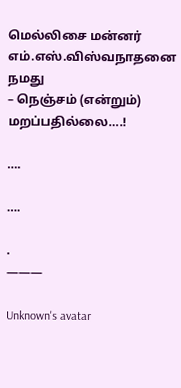மெல்லிசை மன்னர் எம்.எஸ்.விஸ்வநாதனை நமது
– நெஞ்சம் (என்றும்) மறப்பதில்லை….!

….

….

.
———

Unknown's avatar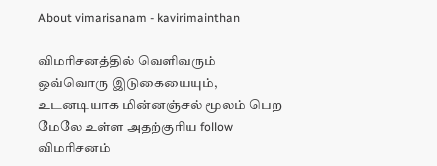About vimarisanam - kavirimainthan

விமரிசனத்தில் வெளிவரும் ஒவ்வொரு இடுகையையும், உடனடியாக மின்னஞ்சல் மூலம் பெற மேலே உள்ள அதற்குரிய follow விமரிசனம்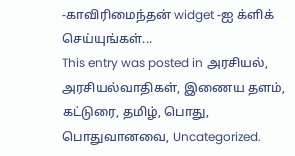-காவிரிமைந்தன் widget -ஐ க்ளிக் செய்யுங்கள்...
This entry was posted in அரசியல், அரசியல்வாதிகள், இணைய தளம், கட்டுரை, தமிழ், பொது, பொதுவானவை, Uncategorized.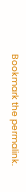Bookmark the permalink.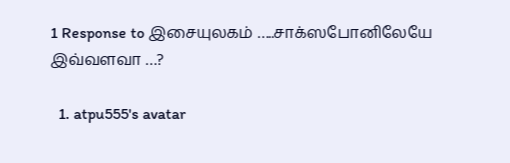1 Response to இசையுலகம் …..சாக்ஸபோனிலேயே இவ்வளவா …?

  1. atpu555's avatar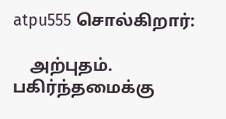atpu555 சொல்கிறார்:

    அற்புதம். பகிர்ந்தமைக்கு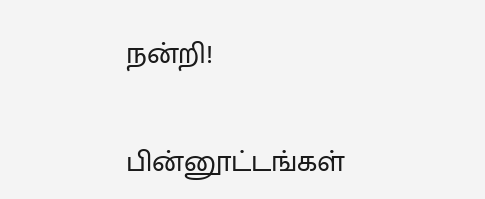நன்றி!

பின்னூட்டங்கள்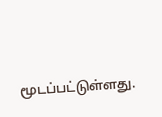மூடப்பட்டுள்ளது.